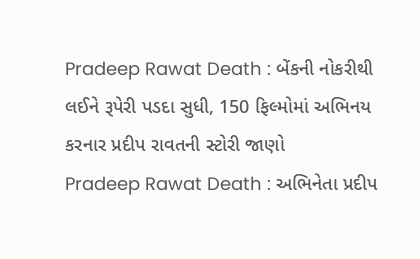Pradeep Rawat Death : બેંકની નોકરીથી લઈને રૂપેરી પડદા સુધી, 150 ફિલ્મોમાં અભિનય કરનાર પ્રદીપ રાવતની સ્ટોરી જાણો
Pradeep Rawat Death : અભિનેતા પ્રદીપ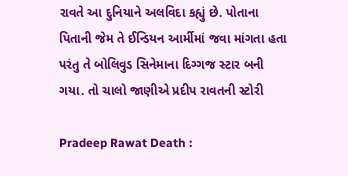રાવતે આ દુનિયાને અલવિદા કહ્યું છે. પોતાના પિતાની જેમ તે ઈન્ડિયન આર્મીમાં જવા માંગતા હતા પરંતુ તે બોલિવુડ સિનેમાના દિગ્ગજ સ્ટાર બની ગયા. તો ચાલો જાણીએ પ્રદીપ રાવતની સ્ટોરી

Pradeep Rawat Death :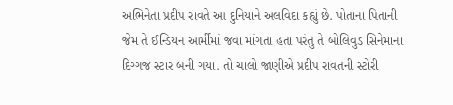અભિનેતા પ્રદીપ રાવતે આ દુનિયાને અલવિદા કહ્યું છે. પોતાના પિતાની જેમ તે ઈન્ડિયન આર્મીમાં જવા માંગતા હતા પરંતુ તે બોલિવુડ સિનેમાના દિગ્ગજ સ્ટાર બની ગયા. તો ચાલો જાણીએ પ્રદીપ રાવતની સ્ટોરી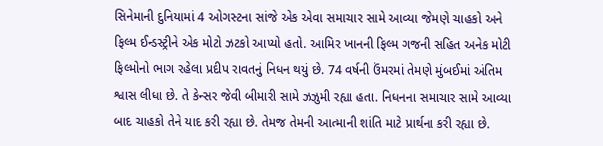સિનેમાની દુનિયામાં 4 ઓગસ્ટના સાંજે એક એવા સમાચાર સામે આવ્યા જેમણે ચાહકો અને ફિલ્મ ઈન્ડસ્ટ્રીને એક મોટો ઝટકો આપ્યો હતો. આમિર ખાનની ફિલ્મ ગજની સહિત અનેક મોટી ફિલ્મોનો ભાગ રહેલા પ્રદીપ રાવતનું નિધન થયું છે. 74 વર્ષની ઉંમરમાં તેમણે મુંબઈમાં અંતિમ શ્વાસ લીધા છે. તે કેન્સર જેવી બીમારી સામે ઝઝુમી રહ્યા હતા. નિધનના સમાચાર સામે આવ્યા બાદ ચાહકો તેને યાદ કરી રહ્યા છે. તેમજ તેમની આત્માની શાંતિ માટે પ્રાર્થના કરી રહ્યા છે.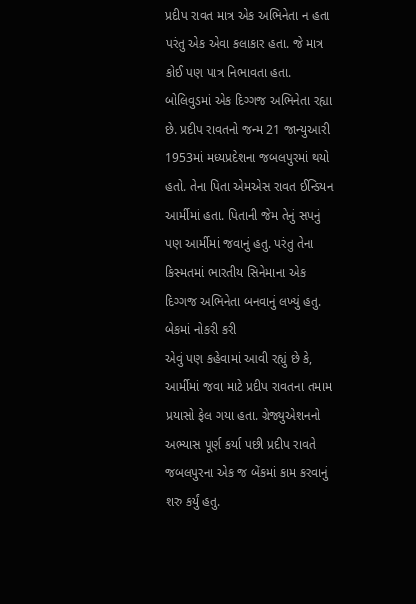પ્રદીપ રાવત માત્ર એક અભિનેતા ન હતા પરંતુ એક એવા કલાકાર હતા. જે માત્ર કોઈ પણ પાત્ર નિભાવતા હતા. બોલિવુડમાં એક દિગ્ગજ અભિનેતા રહ્યા છે. પ્રદીપ રાવતનો જન્મ 21 જાન્યુઆરી 1953માં મધ્યપ્રદેશના જબલપુરમાં થયો હતો. તેના પિતા એમએસ રાવત ઈન્ડિયન આર્મીમાં હતા. પિતાની જેમ તેનું સપનું પણ આર્મીમાં જવાનું હતુ. પરંતુ તેના કિસ્મતમાં ભારતીય સિનેમાના એક દિગ્ગજ અભિનેતા બનવાનું લખ્યું હતુ.
બેકમાં નોકરી કરી
એવું પણ કહેવામાં આવી રહ્યું છે કે, આર્મીમાં જવા માટે પ્રદીપ રાવતના તમામ પ્રયાસો ફેલ ગયા હતા. ગ્રેજ્યુએશનનો અભ્યાસ પૂર્ણ કર્યા પછી પ્રદીપ રાવતે જબલપુરના એક જ બેંકમાં કામ કરવાનું શરુ કર્યું હતુ.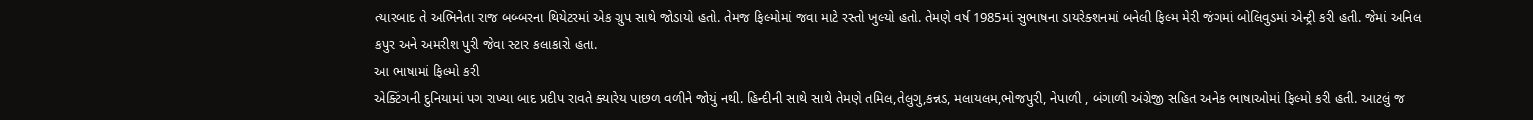ત્યારબાદ તે અભિનેતા રાજ બબ્બરના થિયેટરમાં એક ગ્રુપ સાથે જોડાયો હતો. તેમજ ફિલ્મોમાં જવા માટે રસ્તો ખુલ્યો હતો. તેમણે વર્ષ 1985માં સુભાષના ડાયરેક્શનમાં બનેલી ફિલ્મ મેરી જંગમાં બોલિવુડમાં એન્ટ્રી કરી હતી. જેમાં અનિલ કપુર અને અમરીશ પુરી જેવા સ્ટાર કલાકારો હતા.
આ ભાષામાં ફિલ્મો કરી
એક્ટિંગની દુનિયામાં પગ રાખ્યા બાદ પ્રદીપ રાવતે ક્યારેય પાછળ વળીને જોયું નથી. હિન્દીની સાથે સાથે તેમણે તમિલ,તેલુગુ,કન્નડ, મલાયલમ,ભોજપુરી, નેપાળી , બંગાળી અંગ્રેજી સહિત અનેક ભાષાઓમાં ફિલ્મો કરી હતી. આટલું જ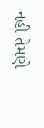નહી તેમણે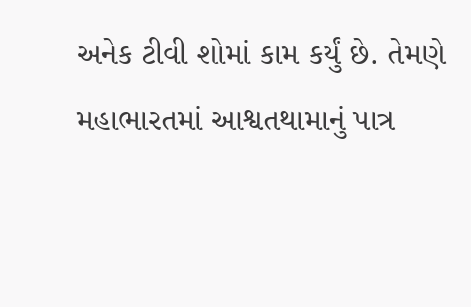અનેક ટીવી શોમાં કામ કર્યું છે. તેમણે મહાભારતમાં આશ્વતથામાનું પાત્ર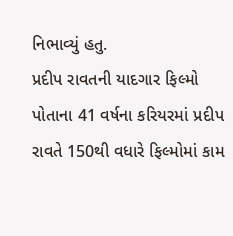નિભાવ્યું હતુ.
પ્રદીપ રાવતની યાદગાર ફિલ્મો
પોતાના 41 વર્ષના કરિયરમાં પ્રદીપ રાવતે 150થી વધારે ફિલ્મોમાં કામ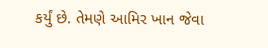કર્યું છે. તેમણે આમિર ખાન જેવા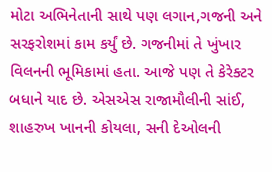મોટા અભિનેતાની સાથે પણ લગાન,ગજની અને સરફરોશમાં કામ કર્યું છે. ગજનીમાં તે ખુંખાર વિલનની ભૂમિકામાં હતા. આજે પણ તે કેરેક્ટર બધાને યાદ છે. એસએસ રાજામૌલીની સાંઈ, શાહરુખ ખાનની કોયલા, સની દેઓલની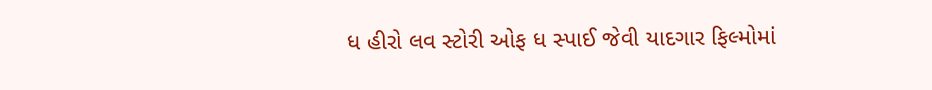ધ હીરો લવ સ્ટોરી ઓફ ધ સ્પાઈ જેવી યાદગાર ફિલ્મોમાં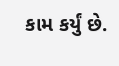કામ કર્યું છે.